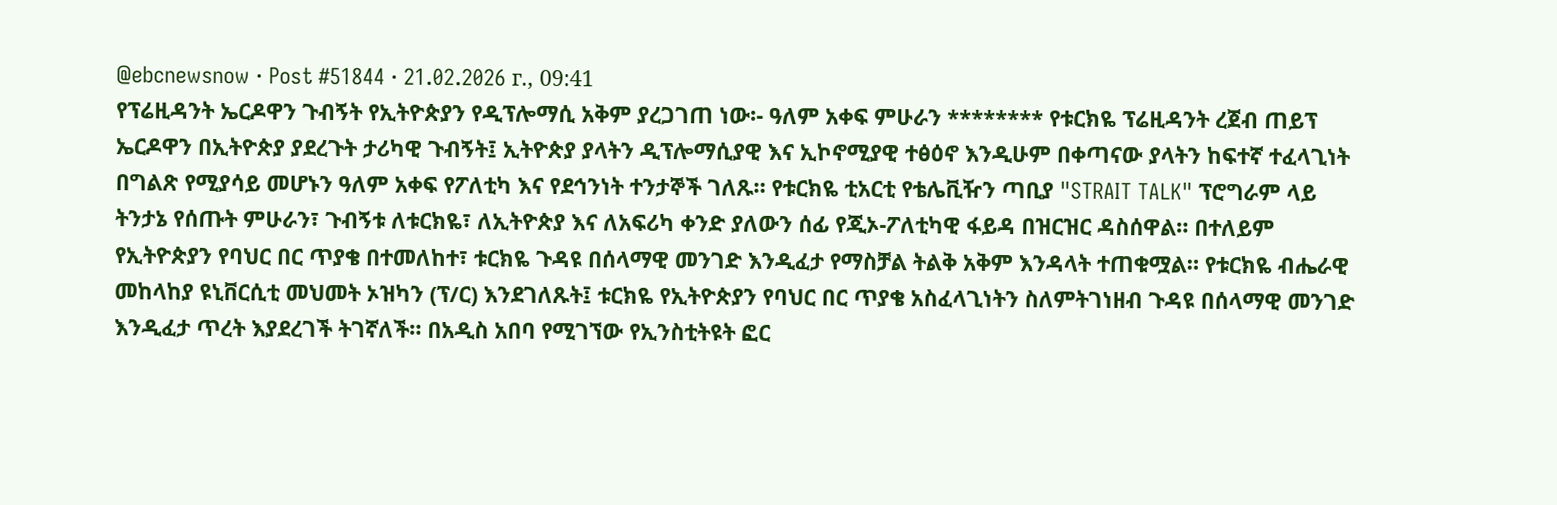@ebcnewsnow · Post #51844 · 21.02.2026 г., 09:41
የፕሬዚዳንት ኤርዶዋን ጉብኝት የኢትዮጵያን የዲፕሎማሲ አቅም ያረጋገጠ ነው፡- ዓለም አቀፍ ምሁራን ******** የቱርክዬ ፕሬዚዳንት ረጀብ ጠይፕ ኤርዶዋን በኢትዮጵያ ያደረጉት ታሪካዊ ጉብኝት፤ ኢትዮጵያ ያላትን ዲፕሎማሲያዊ እና ኢኮኖሚያዊ ተፅዕኖ እንዲሁም በቀጣናው ያላትን ከፍተኛ ተፈላጊነት በግልጽ የሚያሳይ መሆኑን ዓለም አቀፍ የፖለቲካ እና የደኅንነት ተንታኞች ገለጹ። የቱርክዬ ቲአርቲ የቴሌቪዥን ጣቢያ "STRAIT TALK" ፕሮግራም ላይ ትንታኔ የሰጡት ምሁራን፣ ጉብኝቱ ለቱርክዬ፣ ለኢትዮጵያ እና ለአፍሪካ ቀንድ ያለውን ሰፊ የጂኦ-ፖለቲካዊ ፋይዳ በዝርዝር ዳስሰዋል። በተለይም የኢትዮጵያን የባህር በር ጥያቄ በተመለከተ፣ ቱርክዬ ጉዳዩ በሰላማዊ መንገድ እንዲፈታ የማስቻል ትልቅ አቅም እንዳላት ተጠቁሟል። የቱርክዬ ብሔራዊ መከላከያ ዩኒቨርሲቲ መህመት ኦዝካን (ፕ/ር) እንደገለጹት፤ ቱርክዬ የኢትዮጵያን የባህር በር ጥያቄ አስፈላጊነትን ስለምትገነዘብ ጉዳዩ በሰላማዊ መንገድ እንዲፈታ ጥረት እያደረገች ትገኛለች። በአዲስ አበባ የሚገኘው የኢንስቲትዩት ፎር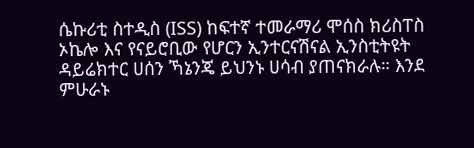ሴኩሪቲ ስተዲስ (ISS) ከፍተኛ ተመራማሪ ሞሰስ ክሪስፐስ ኦኬሎ እና የናይሮቢው የሆርን ኢንተርናሽናል ኢንስቲትዩት ዳይሬክተር ሀሰን ኻኔንጄ ይህንኑ ሀሳብ ያጠናክራሉ። እንደ ምሁራኑ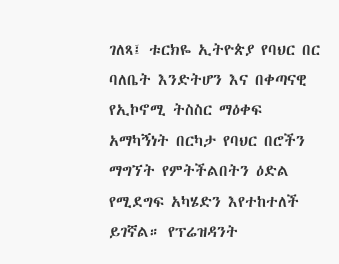ገለጻ፤ ቱርክዬ ኢትዮጵያ የባህር በር ባለቤት እንድትሆን እና በቀጣናዊ የኢኮኖሚ ትስስር ማዕቀፍ አማካኝነት በርካታ የባህር በሮችን ማግኘት የምትችልበትን ዕድል የሚደግፍ አካሄድን እየተከተለች ይገኛል። የፕሬዝዳንት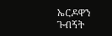ኤርዶዋን ጉብኝት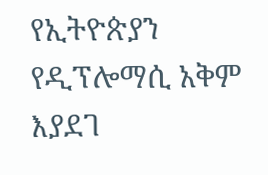የኢትዮጵያን የዲፕሎማሲ አቅም እያደገ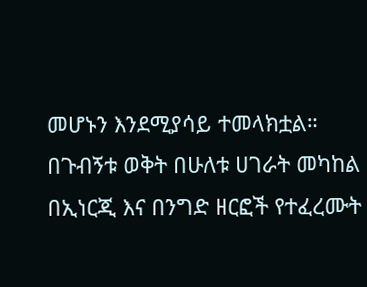መሆኑን እንደሚያሳይ ተመላክቷል። በጉብኝቱ ወቅት በሁለቱ ሀገራት መካከል በኢነርጂ እና በንግድ ዘርፎች የተፈረሙት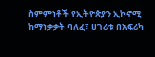ስምምነቶች የኢትዮጵያን ኢኮኖሚ ከማነቃቃት ባለፈ፣ ሀገሪቱ በአፍሪካ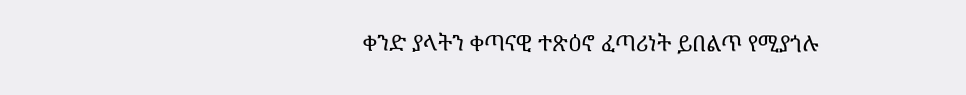ቀንድ ያላትን ቀጣናዊ ተጽዕኖ ፈጣሪነት ይበልጥ የሚያጎሉ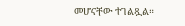መሆናቸው ተገልጿል።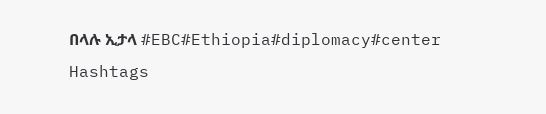በላሉ ኢታላ #EBC#Ethiopia#diplomacy#center
Hashtags